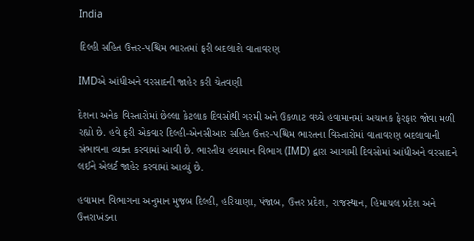India

દિલ્હી સહિત ઉત્તર-પશ્ચિમ ભારતમાં ફરી બદલાશે વાતાવરણ

IMDએ આંધીઅને વરસાદની જાહેર કરી ચેતવણી

દેશના અનેક વિસ્તારોમાં છેલ્લા કેટલાક દિવસોથી ગરમી અને ઉકળાટ વચ્ચે હવામાનમાં અચાનક ફેરફાર જોવા મળી રહ્યો છે. હવે ફરી એકવાર દિલ્હી-એનસીઆર સહિત ઉત્તર-પશ્ચિમ ભારતના વિસ્તારોમાં વાતાવરણ બદલાવાની સંભાવના વ્યક્ત કરવામાં આવી છે. ભારતીય હવામાન વિભાગ (IMD) દ્વારા આગામી દિવસોમાં આંધીઅને વરસાદને લઈને એલર્ટ જાહેર કરવામાં આવ્યું છે.

હવામાન વિભાગના અનુમાન મુજબ દિલ્હી, હરિયાણા, પંજાબ, ઉત્તર પ્રદેશ, રાજસ્થાન, હિમાચલ પ્રદેશ અને ઉત્તરાખંડના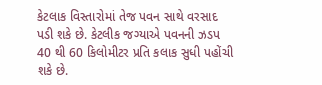કેટલાક વિસ્તારોમાં તેજ પવન સાથે વરસાદ પડી શકે છે. કેટલીક જગ્યાએ પવનની ઝડપ 40 થી 60 કિલોમીટર પ્રતિ કલાક સુધી પહોંચી શકે છે.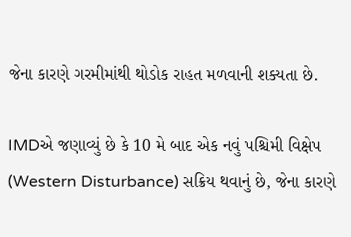જેના કારણે ગરમીમાંથી થોડોક રાહત મળવાની શક્યતા છે.

IMDએ જણાવ્યું છે કે 10 મે બાદ એક નવું પશ્ચિમી વિક્ષેપ (Western Disturbance) સક્રિય થવાનું છે, જેના કારણે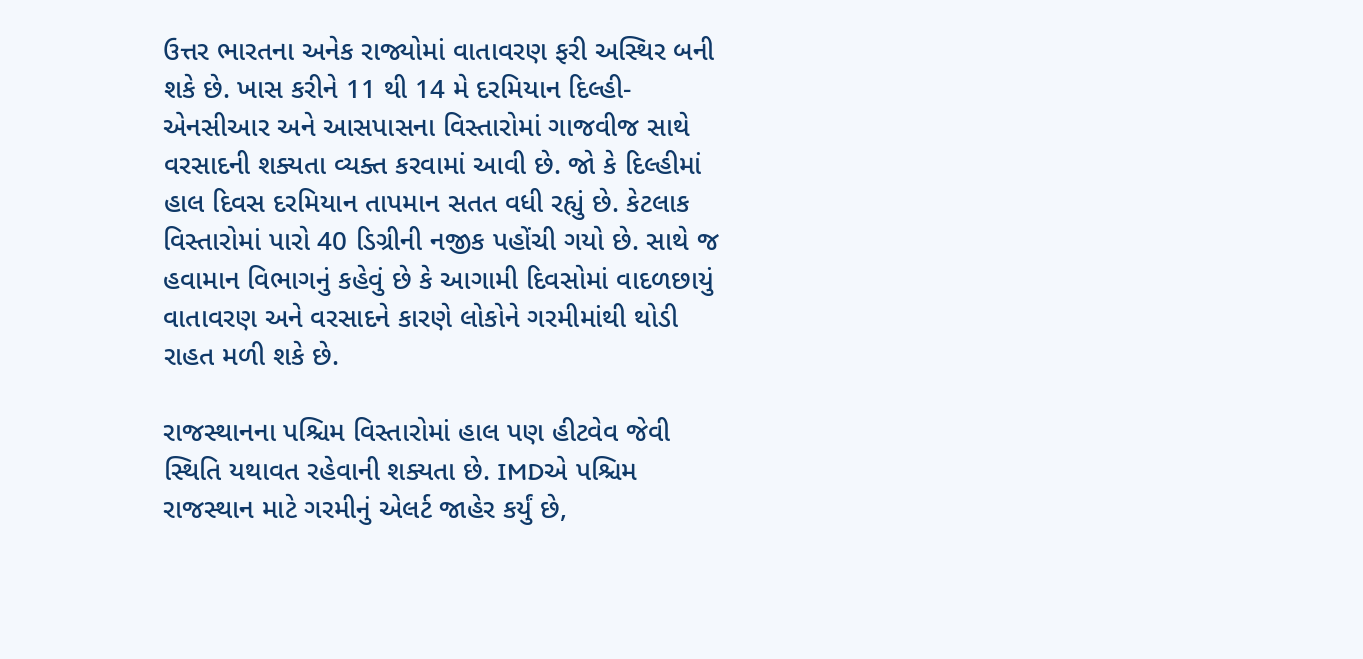ઉત્તર ભારતના અનેક રાજ્યોમાં વાતાવરણ ફરી અસ્થિર બની શકે છે. ખાસ કરીને 11 થી 14 મે દરમિયાન દિલ્હી-એનસીઆર અને આસપાસના વિસ્તારોમાં ગાજવીજ સાથે વરસાદની શક્યતા વ્યક્ત કરવામાં આવી છે. જો કે દિલ્હીમાં હાલ દિવસ દરમિયાન તાપમાન સતત વધી રહ્યું છે. કેટલાક વિસ્તારોમાં પારો 40 ડિગ્રીની નજીક પહોંચી ગયો છે. સાથે જ હવામાન વિભાગનું કહેવું છે કે આગામી દિવસોમાં વાદળછાયું વાતાવરણ અને વરસાદને કારણે લોકોને ગરમીમાંથી થોડી રાહત મળી શકે છે.

રાજસ્થાનના પશ્ચિમ વિસ્તારોમાં હાલ પણ હીટવેવ જેવી સ્થિતિ યથાવત રહેવાની શક્યતા છે. IMDએ પશ્ચિમ રાજસ્થાન માટે ગરમીનું એલર્ટ જાહેર કર્યું છે,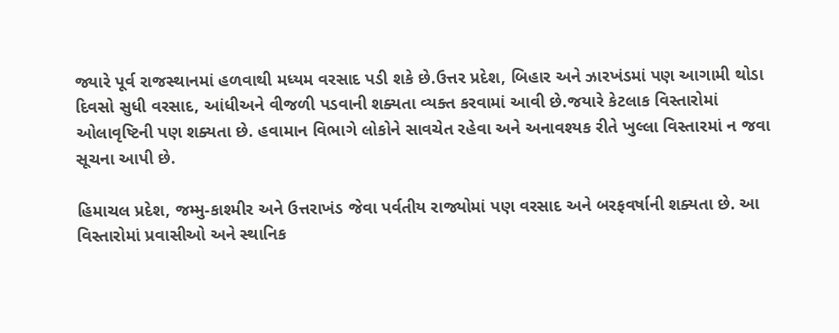જ્યારે પૂર્વ રાજસ્થાનમાં હળવાથી મધ્યમ વરસાદ પડી શકે છે.ઉત્તર પ્રદેશ, બિહાર અને ઝારખંડમાં પણ આગામી થોડા દિવસો સુધી વરસાદ, આંધીઅને વીજળી પડવાની શક્યતા વ્યક્ત કરવામાં આવી છે.જયારે કેટલાક વિસ્તારોમાં ઓલાવૃષ્ટિની પણ શક્યતા છે. હવામાન વિભાગે લોકોને સાવચેત રહેવા અને અનાવશ્યક રીતે ખુલ્લા વિસ્તારમાં ન જવા સૂચના આપી છે.

હિમાચલ પ્રદેશ, જમ્મુ-કાશ્મીર અને ઉત્તરાખંડ જેવા પર્વતીય રાજ્યોમાં પણ વરસાદ અને બરફવર્ષાની શક્યતા છે. આ વિસ્તારોમાં પ્રવાસીઓ અને સ્થાનિક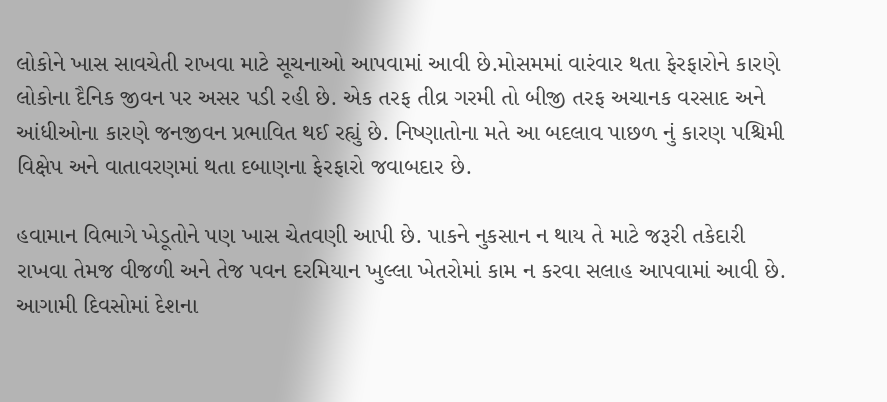લોકોને ખાસ સાવચેતી રાખવા માટે સૂચનાઓ આપવામાં આવી છે.મોસમમાં વારંવાર થતા ફેરફારોને કારણે લોકોના દૈનિક જીવન પર અસર પડી રહી છે. એક તરફ તીવ્ર ગરમી તો બીજી તરફ અચાનક વરસાદ અને આંધીઓના કારણે જનજીવન પ્રભાવિત થઈ રહ્યું છે. નિષ્ણાતોના મતે આ બદલાવ પાછળ નું કારણ પશ્ચિમી વિક્ષેપ અને વાતાવરણમાં થતા દબાણના ફેરફારો જવાબદાર છે.

હવામાન વિભાગે ખેડૂતોને પણ ખાસ ચેતવણી આપી છે. પાકને નુકસાન ન થાય તે માટે જરૂરી તકેદારી રાખવા તેમજ વીજળી અને તેજ પવન દરમિયાન ખુલ્લા ખેતરોમાં કામ ન કરવા સલાહ આપવામાં આવી છે. આગામી દિવસોમાં દેશના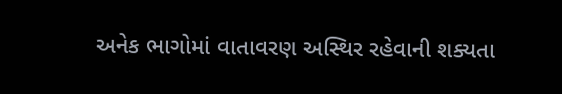અનેક ભાગોમાં વાતાવરણ અસ્થિર રહેવાની શક્યતા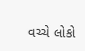વચ્ચે લોકો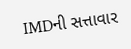IMDની સત્તાવાર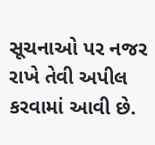સૂચનાઓ પર નજર રાખે તેવી અપીલ કરવામાં આવી છે.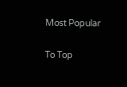Most Popular

To Top